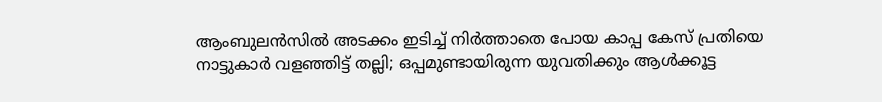ആംബുലൻസിൽ അടക്കം ഇടിച്ച് നിർത്താതെ പോയ കാപ്പ കേസ് പ്രതിയെ നാട്ടുകാർ വളഞ്ഞിട്ട് തല്ലി; ഒപ്പമുണ്ടായിരുന്ന യുവതിക്കും ആൾക്കൂട്ട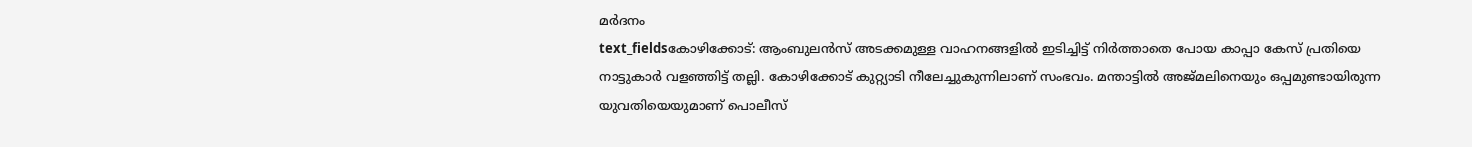മർദനം
text_fieldsകോഴിക്കോട്: ആംബുലൻസ് അടക്കമുള്ള വാഹനങ്ങളിൽ ഇടിച്ചിട്ട് നിർത്താതെ പോയ കാപ്പാ കേസ് പ്രതിയെ നാട്ടുകാർ വളഞ്ഞിട്ട് തല്ലി. കോഴിക്കോട് കുറ്റ്യാടി നീലേച്ചുകുന്നിലാണ് സംഭവം. മന്താട്ടിൽ അജ്മലിനെയും ഒപ്പമുണ്ടായിരുന്ന യുവതിയെയുമാണ് പൊലീസ്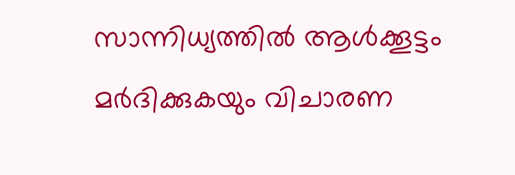സാന്നിധ്യത്തിൽ ആൾക്കൂട്ടം മർദിക്കുകയും വിചാരണ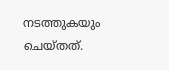നടത്തുകയും ചെയ്തത്.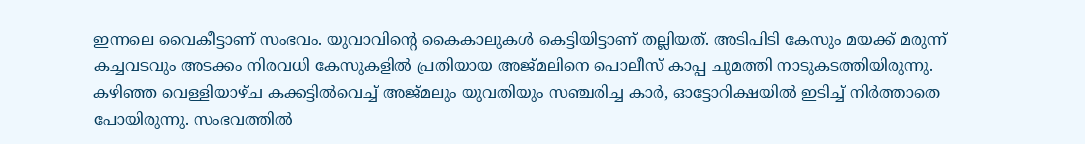ഇന്നലെ വൈകീട്ടാണ് സംഭവം. യുവാവിന്റെ കൈകാലുകൾ കെട്ടിയിട്ടാണ് തല്ലിയത്. അടിപിടി കേസും മയക്ക് മരുന്ന് കച്ചവടവും അടക്കം നിരവധി കേസുകളിൽ പ്രതിയായ അജ്മലിനെ പൊലീസ് കാപ്പ ചുമത്തി നാടുകടത്തിയിരുന്നു.
കഴിഞ്ഞ വെള്ളിയാഴ്ച കക്കട്ടിൽവെച്ച് അജ്മലും യുവതിയും സഞ്ചരിച്ച കാർ, ഓട്ടോറിക്ഷയിൽ ഇടിച്ച് നിർത്താതെ പോയിരുന്നു. സംഭവത്തിൽ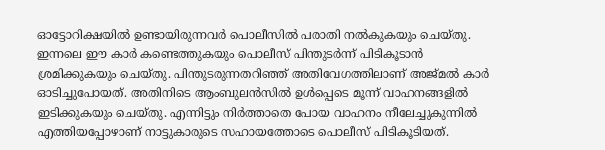ഓട്ടോറിക്ഷയിൽ ഉണ്ടായിരുന്നവർ പൊലീസിൽ പരാതി നൽകുകയും ചെയ്തു. ഇന്നലെ ഈ കാർ കണ്ടെത്തുകയും പൊലീസ് പിന്തുടർന്ന് പിടികൂടാൻ ശ്രമിക്കുകയും ചെയ്തു. പിന്തുടരുന്നതറിഞ്ഞ് അതിവേഗത്തിലാണ് അജ്മൽ കാർ ഓടിച്ചുപോയത്. അതിനിടെ ആംബുലൻസിൽ ഉൾപ്പെടെ മൂന്ന് വാഹനങ്ങളിൽ ഇടിക്കുകയും ചെയ്തു. എന്നിട്ടും നിർത്താതെ പോയ വാഹനം നീലേച്ചുകുന്നിൽ എത്തിയപ്പോഴാണ് നാട്ടുകാരുടെ സഹായത്തോടെ പൊലീസ് പിടികൂടിയത്.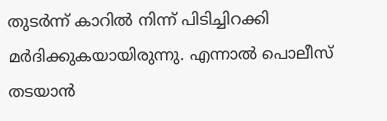തുടർന്ന് കാറിൽ നിന്ന് പിടിച്ചിറക്കി മർദിക്കുകയായിരുന്നു. എന്നാൽ പൊലീസ് തടയാൻ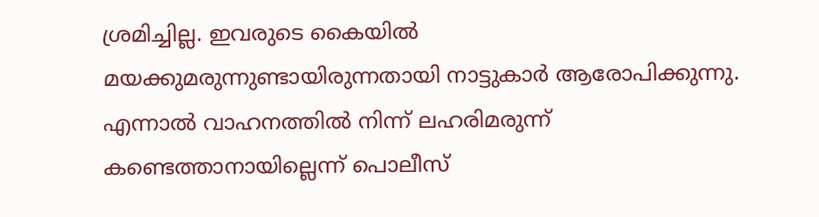ശ്രമിച്ചില്ല. ഇവരുടെ കൈയിൽ മയക്കുമരുന്നുണ്ടായിരുന്നതായി നാട്ടുകാർ ആരോപിക്കുന്നു. എന്നാൽ വാഹനത്തിൽ നിന്ന് ലഹരിമരുന്ന് കണ്ടെത്താനായില്ലെന്ന് പൊലീസ്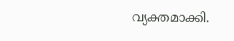വ്യക്തമാക്കി.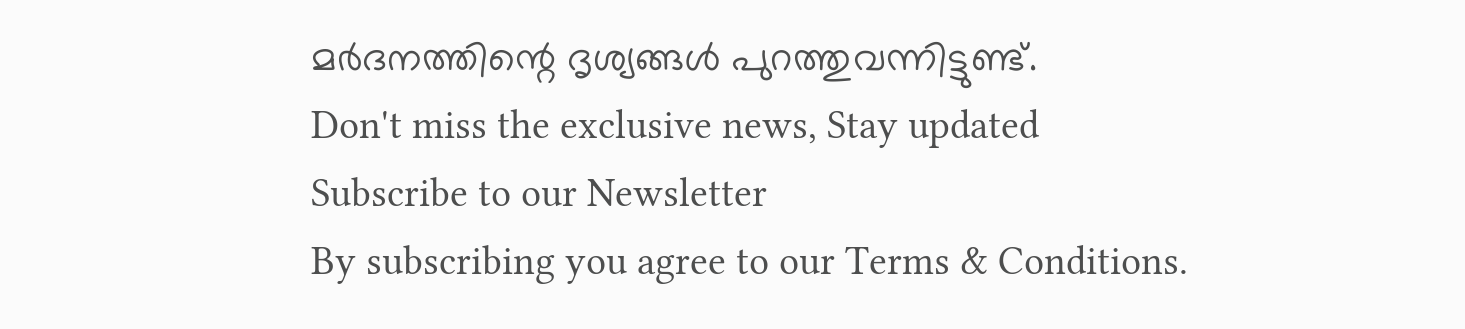മർദനത്തിന്റെ ദൃശ്യങ്ങൾ പുറത്തുവന്നിട്ടുണ്ട്.
Don't miss the exclusive news, Stay updated
Subscribe to our Newsletter
By subscribing you agree to our Terms & Conditions.